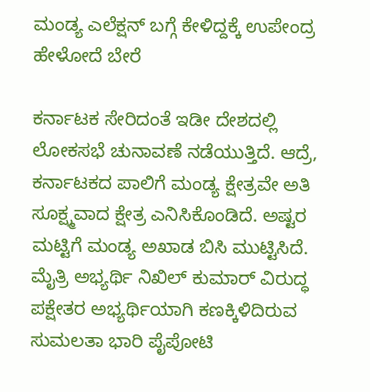ಮಂಡ್ಯ ಎಲೆಕ್ಷನ್ ಬಗ್ಗೆ ಕೇಳಿದ್ದಕ್ಕೆ ಉಪೇಂದ್ರ ಹೇಳೋದೆ ಬೇರೆ

ಕರ್ನಾಟಕ ಸೇರಿದಂತೆ ಇಡೀ ದೇಶದಲ್ಲಿ ಲೋಕಸಭೆ ಚುನಾವಣೆ ನಡೆಯುತ್ತಿದೆ. ಆದ್ರೆ, ಕರ್ನಾಟಕದ ಪಾಲಿಗೆ ಮಂಡ್ಯ ಕ್ಷೇತ್ರವೇ ಅತಿ ಸೂಕ್ಷ್ಮವಾದ ಕ್ಷೇತ್ರ ಎನಿಸಿಕೊಂಡಿದೆ. ಅಷ್ಟರ ಮಟ್ಟಿಗೆ ಮಂಡ್ಯ ಅಖಾಡ ಬಿಸಿ ಮುಟ್ಟಿಸಿದೆ. ಮೈತ್ರಿ ಅಭ್ಯರ್ಥಿ ನಿಖಿಲ್ ಕುಮಾರ್ ವಿರುದ್ಧ ಪಕ್ಷೇತರ ಅಭ್ಯರ್ಥಿಯಾಗಿ ಕಣಕ್ಕಿಳಿದಿರುವ ಸುಮಲತಾ ಭಾರಿ ಪೈಪೋಟಿ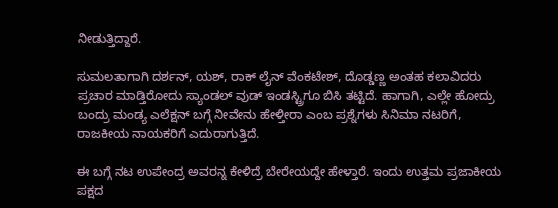ನೀಡುತ್ತಿದ್ದಾರೆ.

ಸುಮಲತಾಗಾಗಿ ದರ್ಶನ್, ಯಶ್, ರಾಕ್ ಲೈನ್ ವೆಂಕಟೇಶ್, ದೊಡ್ಡಣ್ಣ ಅಂತಹ ಕಲಾವಿದರು ಪ್ರಚಾರ ಮಾಡ್ತಿರೋದು ಸ್ಯಾಂಡಲ್ ವುಡ್ ಇಂಡಸ್ಟ್ರಿಗೂ ಬಿಸಿ ತಟ್ಟಿದೆ. ಹಾಗಾಗಿ, ಎಲ್ಲೇ ಹೋದ್ರು ಬಂದ್ರು ಮಂಡ್ಯ ಎಲೆಕ್ಷನ್ ಬಗ್ಗೆ ನೀವೇನು ಹೇಳ್ತೀರಾ ಎಂಬ ಪ್ರಶ್ನೆಗಳು ಸಿನಿಮಾ ನಟರಿಗೆ, ರಾಜಕೀಯ ನಾಯಕರಿಗೆ ಎದುರಾಗುತ್ತಿದೆ.

ಈ ಬಗ್ಗೆ ನಟ ಉಪೇಂದ್ರ ಅವರನ್ನ ಕೇಳಿದ್ರೆ ಬೇರೇಯದ್ದೇ ಹೇಳ್ತಾರೆ. ಇಂದು ಉತ್ತಮ ಪ್ರಜಾಕೀಯ ಪಕ್ಷದ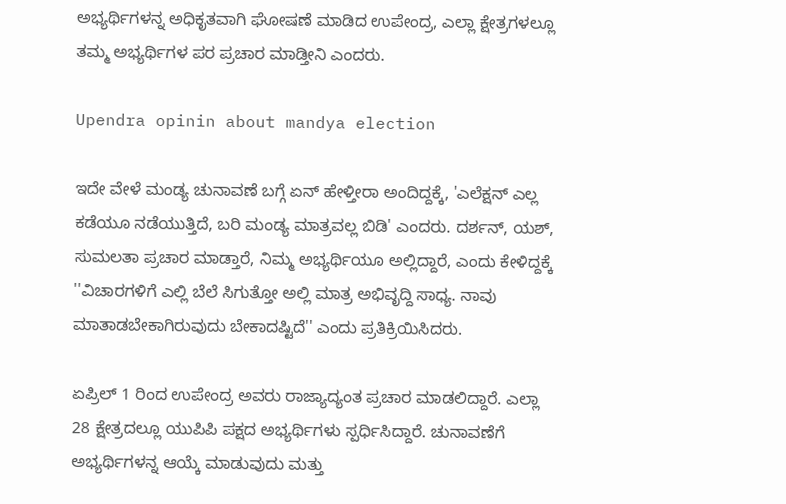ಅಭ್ಯರ್ಥಿಗಳನ್ನ ಅಧಿಕೃತವಾಗಿ ಘೋಷಣೆ ಮಾಡಿದ ಉಪೇಂದ್ರ, ಎಲ್ಲಾ ಕ್ಷೇತ್ರಗಳಲ್ಲೂ ತಮ್ಮ ಅಭ್ಯರ್ಥಿಗಳ ಪರ ಪ್ರಚಾರ ಮಾಡ್ತೀನಿ ಎಂದರು.

Upendra opinin about mandya election

ಇದೇ ವೇಳೆ ಮಂಡ್ಯ ಚುನಾವಣೆ ಬಗ್ಗೆ ಏನ್ ಹೇಳ್ತೀರಾ ಅಂದಿದ್ದಕ್ಕೆ, 'ಎಲೆಕ್ಷನ್ ಎಲ್ಲ ಕಡೆಯೂ ನಡೆಯುತ್ತಿದೆ, ಬರಿ ಮಂಡ್ಯ ಮಾತ್ರವಲ್ಲ ಬಿಡಿ' ಎಂದರು. ದರ್ಶನ್, ಯಶ್, ಸುಮಲತಾ ಪ್ರಚಾರ ಮಾಡ್ತಾರೆ, ನಿಮ್ಮ ಅಭ್ಯರ್ಥಿಯೂ ಅಲ್ಲಿದ್ದಾರೆ, ಎಂದು ಕೇಳಿದ್ದಕ್ಕೆ ''ವಿಚಾರಗಳಿಗೆ ಎಲ್ಲಿ ಬೆಲೆ ಸಿಗುತ್ತೋ ಅಲ್ಲಿ ಮಾತ್ರ ಅಭಿವೃದ್ದಿ ಸಾಧ್ಯ. ನಾವು ಮಾತಾಡಬೇಕಾಗಿರುವುದು ಬೇಕಾದಷ್ಟಿದೆ'' ಎಂದು ಪ್ರತಿಕ್ರಿಯಿಸಿದರು.

ಏಪ್ರಿಲ್ 1 ರಿಂದ ಉಪೇಂದ್ರ ಅವರು ರಾಜ್ಯಾದ್ಯಂತ ಪ್ರಚಾರ ಮಾಡಲಿದ್ದಾರೆ. ಎಲ್ಲಾ 28 ಕ್ಷೇತ್ರದಲ್ಲೂ ಯುಪಿಪಿ ಪಕ್ಷದ ಅಭ್ಯರ್ಥಿಗಳು ಸ್ಪರ್ಧಿಸಿದ್ದಾರೆ. ಚುನಾವಣೆಗೆ ಅಭ್ಯರ್ಥಿಗಳನ್ನ ಆಯ್ಕೆ ಮಾಡುವುದು ಮತ್ತು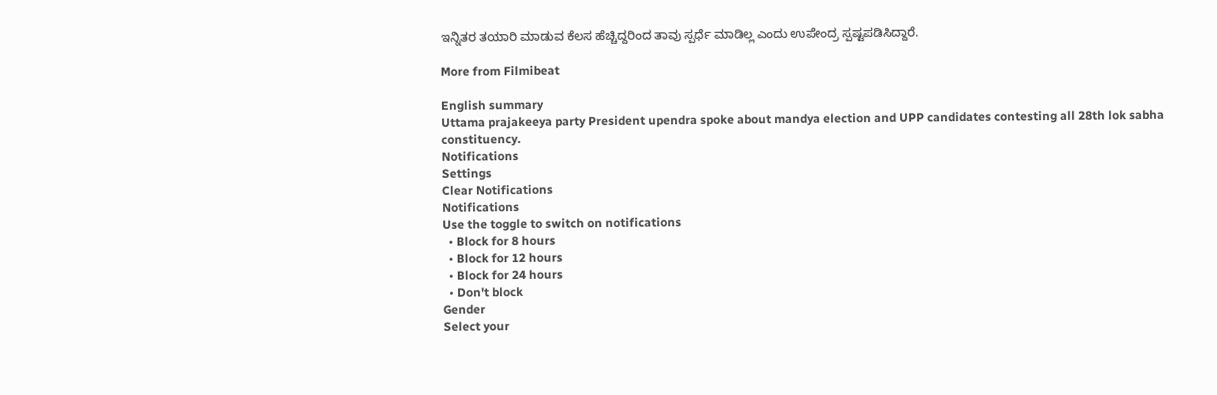ಇನ್ನಿತರ ತಯಾರಿ ಮಾಡುವ ಕೆಲಸ ಹೆಚ್ಚಿದ್ದರಿಂದ ತಾವು ಸ್ಪರ್ಧೆ ಮಾಡಿಲ್ಲ ಎಂದು ಉಪೇಂದ್ರ ಸ್ಪಷ್ಟಪಡಿಸಿದ್ದಾರೆ.

More from Filmibeat

English summary
Uttama prajakeeya party President upendra spoke about mandya election and UPP candidates contesting all 28th lok sabha constituency.
Notifications
Settings
Clear Notifications
Notifications
Use the toggle to switch on notifications
  • Block for 8 hours
  • Block for 12 hours
  • Block for 24 hours
  • Don't block
Gender
Select your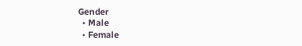Gender
  • Male
  • Female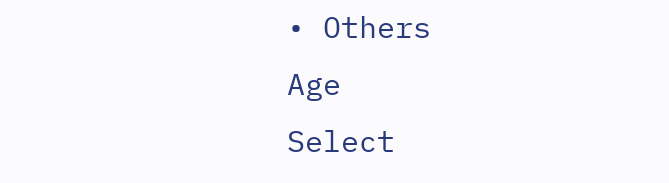• Others
Age
Select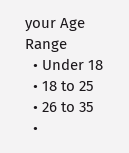your Age Range
  • Under 18
  • 18 to 25
  • 26 to 35
  •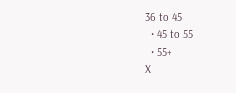36 to 45
  • 45 to 55
  • 55+
X